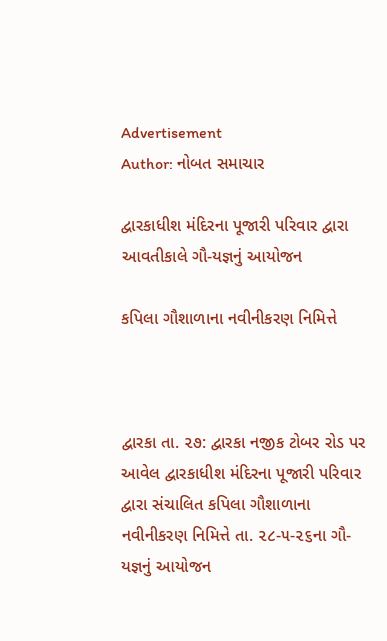Advertisement
Author: નોબત સમાચાર

દ્વારકાધીશ મંદિરના પૂજારી પરિવાર દ્વારા આવતીકાલે ગૌ-યજ્ઞનું આયોજન

કપિલા ગૌશાળાના નવીનીકરણ નિમિત્તે



દ્વારકા તા. ૨૭: દ્વારકા નજીક ટોબર રોડ પર આવેલ દ્વારકાધીશ મંદિરના પૂજારી પરિવાર દ્વારા સંચાલિત કપિલા ગૌશાળાના નવીનીકરણ નિમિત્તે તા. ૨૮-૫-૨૬ના ગૌ-યજ્ઞનું આયોજન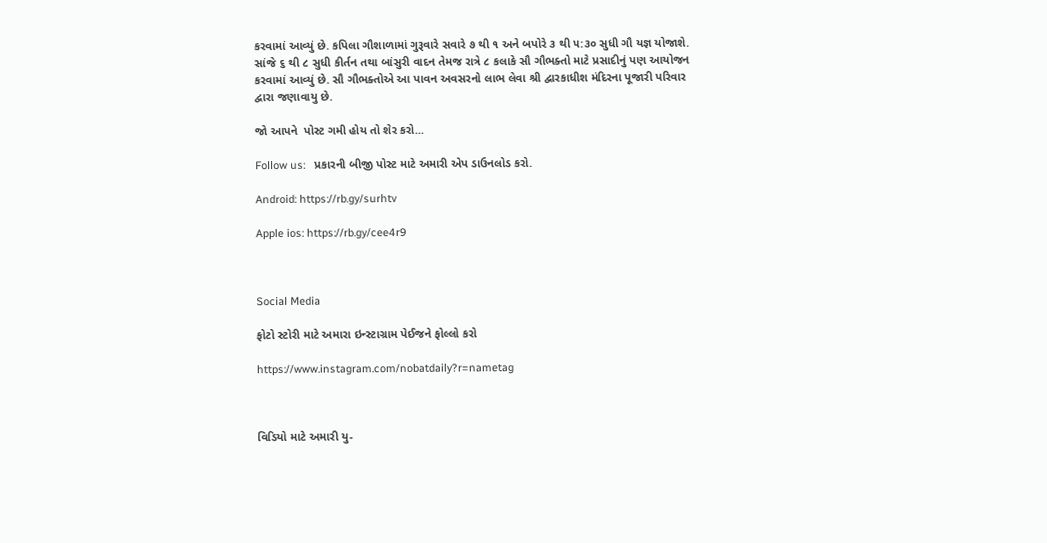કરવામાં આવ્યું છે. કપિલા ગૌશાળામાં ગુરૂવારે સવારે ૭ થી ૧ અને બપોરે ૩ થી ૫:૩૦ સુધી ગૌ યજ્ઞ યોજાશે. સાંજે ૬ થી ૮ સુધી કીર્તન તથા બાંસુરી વાદન તેમજ રાત્રે ૮ કલાકે સૌ ગૌભક્તો માટે પ્રસાદીનું પણ આયોજન કરવામાં આવ્યું છે. સૌ ગૌભક્તોએ આ પાવન અવસરનો લાભ લેવા શ્રી દ્વારકાધીશ મંદિરના પૂજારી પરિવાર દ્વારા જણાવાયુ છે.

જો આપને  પોસ્ટ ગમી હોય તો શેર કરો...

Follow us:   પ્રકારની બીજી પોસ્ટ માટે અમારી એપ ડાઉનલોડ કરો.

Android: https://rb.gy/surhtv

Apple ios: https://rb.gy/cee4r9



Social Media

ફોટો સ્ટોરી માટે અમારા ઇન્સ્ટાગ્રામ પેઈજને ફોલ્લો કરો

https://www.instagram.com/nobatdaily?r=nametag



વિડિયો માટે અમારી યુ-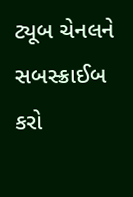ટ્યૂબ ચેનલને સબસ્ક્રાઈબ કરો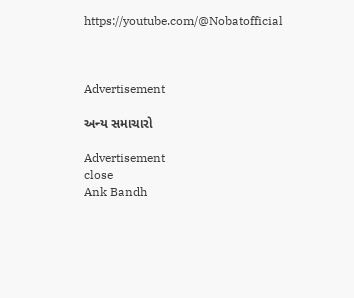https://youtube.com/@Nobatofficial



Advertisement

અન્ય સમાચારો

Advertisement
close
Ank Bandh